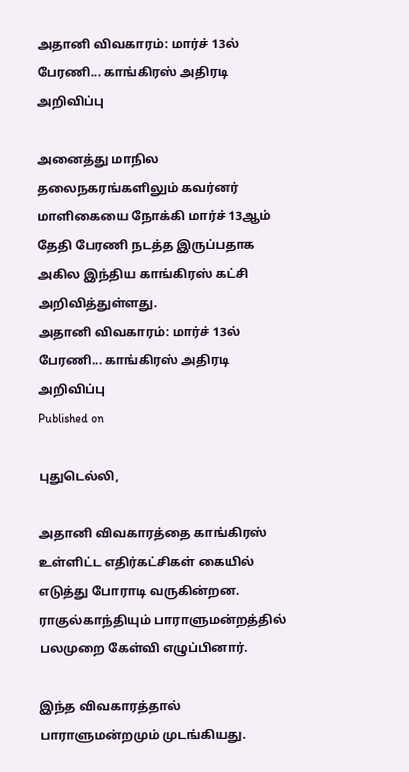அதானி விவகாரம்: மார்ச் 13ல் பேரணி... காங்கிரஸ் அதிரடி அறிவிப்பு

அனைத்து மாநில தலைநகரங்களிலும் கவர்னர் மாளிகையை நோக்கி மார்ச் 13ஆம் தேதி பேரணி நடத்த இருப்பதாக அகில இந்திய காங்கிரஸ் கட்சி அறிவித்துள்ளது.
அதானி விவகாரம்: மார்ச் 13ல் பேரணி... காங்கிரஸ் அதிரடி அறிவிப்பு
Published on

புதுடெல்லி,

அதானி விவகாரத்தை காங்கிரஸ் உள்ளிட்ட எதிர்கட்சிகள் கையில் எடுத்து போராடி வருகின்றன. ராகுல்காந்தியும் பாராளுமன்றத்தில் பலமுறை கேள்வி எழுப்பினார்.

இந்த விவகாரத்தால் பாராளுமன்றமும் முடங்கியது.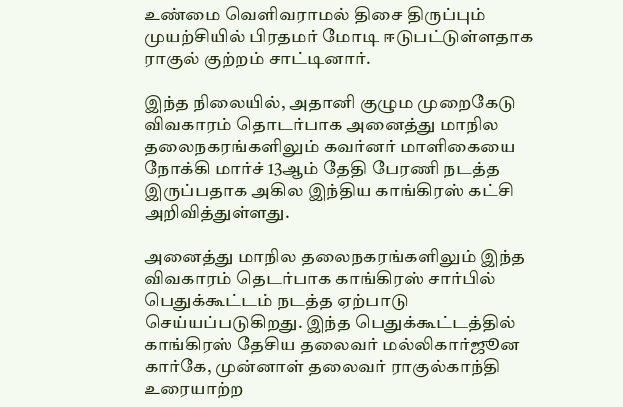உண்மை வெளிவராமல் திசை திருப்பும் முயற்சியில் பிரதமர் மோடி ஈடுபட்டுள்ளதாக ராகுல் குற்றம் சாட்டினார்.

இந்த நிலையில், அதானி குழும முறைகேடு விவகாரம் தொடர்பாக அனைத்து மாநில தலைநகரங்களிலும் கவர்னர் மாளிகையை நோக்கி மார்ச் 13ஆம் தேதி பேரணி நடத்த இருப்பதாக அகில இந்திய காங்கிரஸ் கட்சி அறிவித்துள்ளது.

அனைத்து மாநில தலைநகரங்களிலும் இந்த விவகாரம் தெடர்பாக காங்கிரஸ் சார்பில் பெதுக்கூட்டம் நடத்த ஏற்பாடு செய்யப்படுகிறது. இந்த பெதுக்கூட்டத்தில் காங்கிரஸ் தேசிய தலைவர் மல்லிகார்ஜூன கார்கே, முன்னாள் தலைவர் ராகுல்காந்தி உரையாற்ற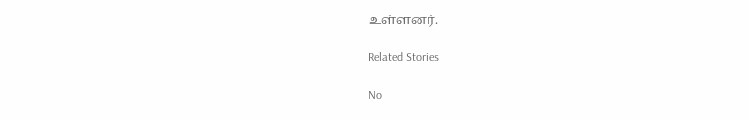உள்ளனர்.

Related Stories

No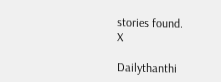stories found.
X

Dailythanthi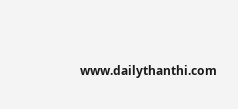www.dailythanthi.com